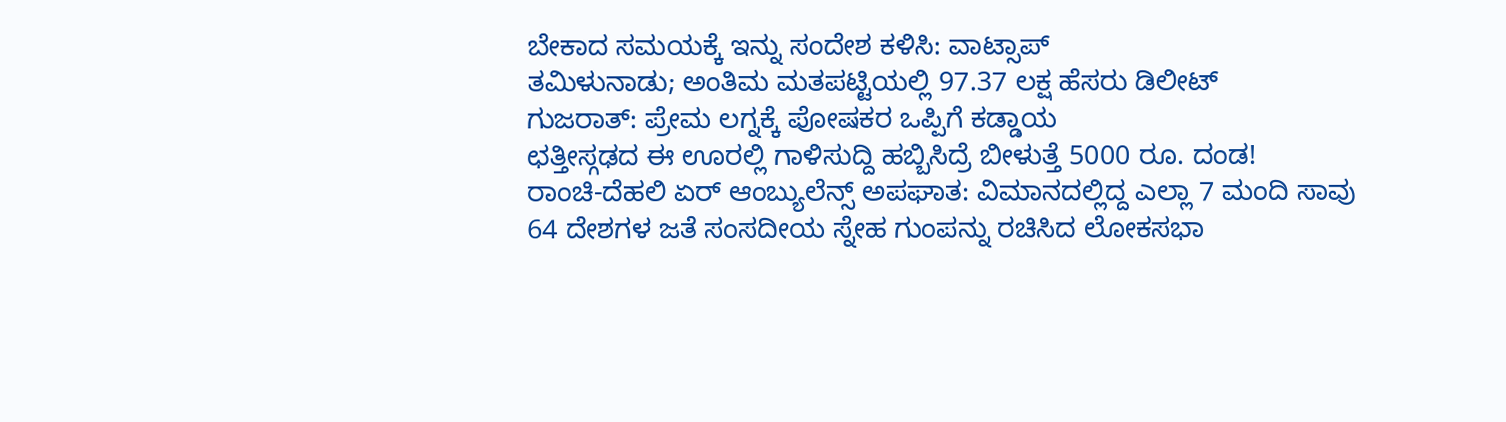ಬೇಕಾದ ಸಮಯಕ್ಕೆ ಇನ್ನು ಸಂದೇಶ ಕಳಿಸಿ: ವಾಟ್ಸಾಪ್
ತಮಿಳುನಾಡು; ಅಂತಿಮ ಮತಪಟ್ಟಿಯಲ್ಲಿ 97.37 ಲಕ್ಷ ಹೆಸರು ಡಿಲೀಟ್
ಗುಜರಾತ್: ಪ್ರೇಮ ಲಗ್ನಕ್ಕೆ ಪೋಷಕರ ಒಪ್ಪಿಗೆ ಕಡ್ಡಾಯ
ಛತ್ತೀಸ್ಗಢದ ಈ ಊರಲ್ಲಿ ಗಾಳಿಸುದ್ದಿ ಹಬ್ಬಿಸಿದ್ರೆ ಬೀಳುತ್ತೆ 5000 ರೂ. ದಂಡ!
ರಾಂಚಿ-ದೆಹಲಿ ಏರ್ ಆಂಬ್ಯುಲೆನ್ಸ್ ಅಪಘಾತ: ವಿಮಾನದಲ್ಲಿದ್ದ ಎಲ್ಲಾ 7 ಮಂದಿ ಸಾವು
64 ದೇಶಗಳ ಜತೆ ಸಂಸದೀಯ ಸ್ನೇಹ ಗುಂಪನ್ನು ರಚಿಸಿದ ಲೋಕಸಭಾ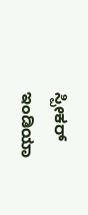ಸ್ಪೀಕರ್
ಇಂಡಿಯಾ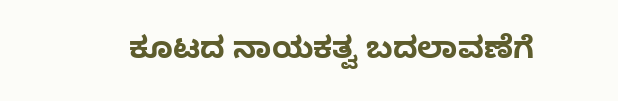ಕೂಟದ ನಾಯಕತ್ವ ಬದಲಾವಣೆಗೆ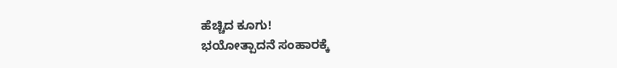ಹೆಚ್ಚಿದ ಕೂಗು!
ಭಯೋತ್ಪಾದನೆ ಸಂಹಾರಕ್ಕೆ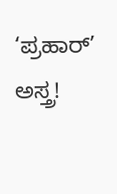‘ಪ್ರಹಾರ್’ ಅಸ್ತ್ರ!